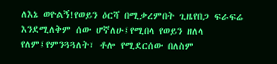ለእኔ ወዮልኝ!የወይን ዕርሻ በሚቃረምበት ጊዜየበጋ ፍራፍሬ እንደሚለቅም ሰው ሆኛለሁ፤የሚበላ የወይን ዘለላ የለም፤የምንጓጓለት፣ ቶሎ የሚደርሰው በለስም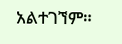አልተገኘም።